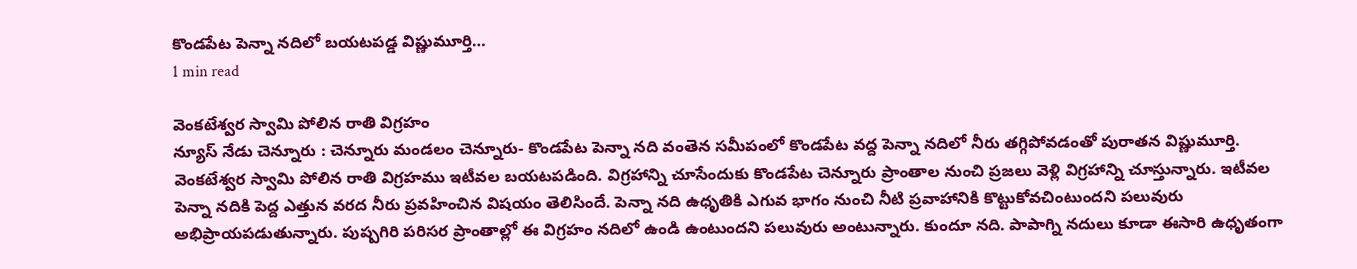కొండపేట పెన్నా నదిలో బయటపడ్డ విష్ణుమూర్తి…
1 min read

వెంకటేశ్వర స్వామి పోలిన రాతి విగ్రహం
న్యూస్ నేడు చెన్నూరు : చెన్నూరు మండలం చెన్నూరు- కొండపేట పెన్నా నది వంతెన సమీపంలో కొండపేట వద్ద పెన్నా నదిలో నీరు తగ్గిపోవడంతో పురాతన విష్ణుమూర్తి. వెంకటేశ్వర స్వామి పోలిన రాతి విగ్రహము ఇటీవల బయటపడింది. విగ్రహాన్ని చూసేందుకు కొండపేట చెన్నూరు ప్రాంతాల నుంచి ప్రజలు వెళ్లి విగ్రహాన్ని చూస్తున్నారు. ఇటీవల పెన్నా నదికి పెద్ద ఎత్తున వరద నీరు ప్రవహించిన విషయం తెలిసిందే. పెన్నా నది ఉధృతికి ఎగువ భాగం నుంచి నీటి ప్రవాహానికి కొట్టుకోవచింటుందని పలువురు అభిప్రాయపడుతున్నారు. పుష్పగిరి పరిసర ప్రాంతాల్లో ఈ విగ్రహం నదిలో ఉండి ఉంటుందని పలువురు అంటున్నారు. కుందూ నది. పాపాగ్ని నదులు కూడా ఈసారి ఉధృతంగా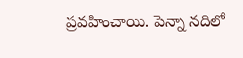ప్రవహించాయి. పెన్నా నదిలో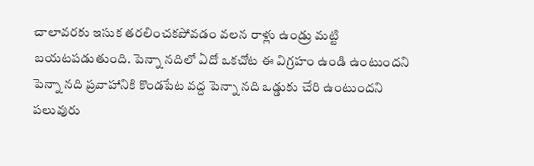చాలావరకు ఇసుక తరలించకపోవడం వలన రాళ్లు ఉండ్రు మట్టి బయటపడుతుంది. పెన్నా నదిలో ఏదో ఒకచోట ఈ విగ్రహం ఉండి ఉంటుందని పెన్నా నది ప్రవాహానికి కొండపేట వద్ద పెన్నా నది ఒడ్డుకు చేరి ఉంటుందని పలువురు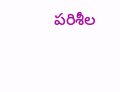పరిశీల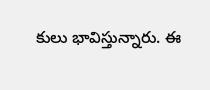కులు భావిస్తున్నారు. ఈ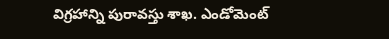విగ్రహాన్ని పురావస్తు శాఖ. ఎండోమెంట్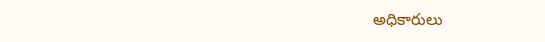అధికారులు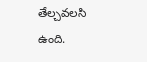తేల్చవలసి ఉంది.